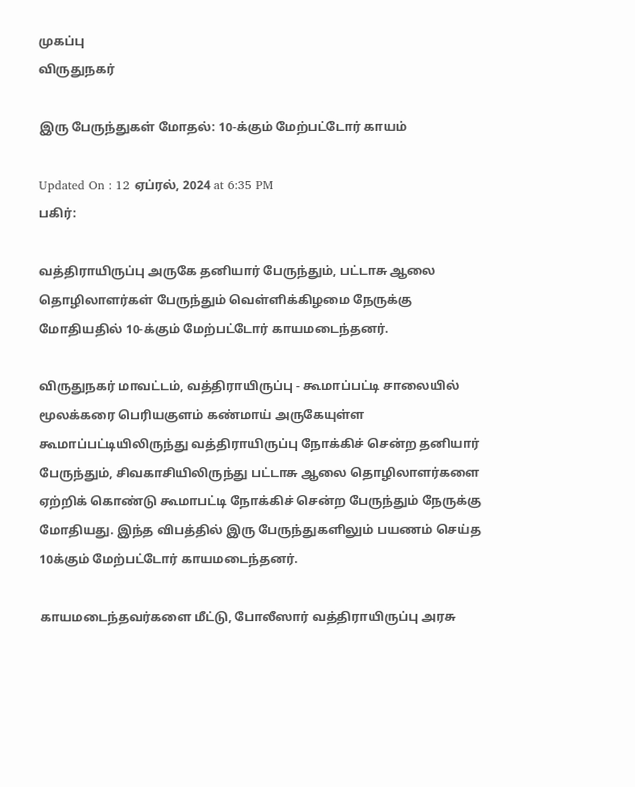முகப்பு
விருதுநகர்

இரு பேருந்துகள் மோதல்: 10-க்கும் மேற்பட்டோர் காயம்

Updated On : 12 ஏப்ரல், 2024 at 6:35 PM
பகிர்:

வத்திராயிருப்பு அருகே தனியார் பேருந்தும், பட்டாசு ஆலை தொழிலாளர்கள் பேருந்தும் வெள்ளிக்கிழமை நேருக்கு மோதியதில் 10-க்கும் மேற்பட்டோர் காயமடைந்தனர்.

விருதுநகர் மாவட்டம், வத்திராயிருப்பு - கூமாப்பட்டி சாலையில் மூலக்கரை பெரியகுளம் கண்மாய் அருகேயுள்ள கூமாப்பட்டியிலிருந்து வத்திராயிருப்பு நோக்கிச் சென்ற தனியார் பேருந்தும், சிவகாசியிலிருந்து பட்டாசு ஆலை தொழிலாளர்களை ஏற்றிக் கொண்டு கூமாபட்டி நோக்கிச் சென்ற பேருந்தும் நேருக்கு மோதியது. இந்த விபத்தில் இரு பேருந்துகளிலும் பயணம் செய்த 10க்கும் மேற்பட்டோர் காயமடைந்தனர்.

காயமடைந்தவர்களை மீட்டு, போலீஸார் வத்திராயிருப்பு அரசு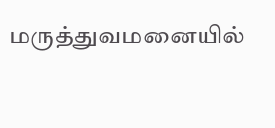மருத்துவமனையில்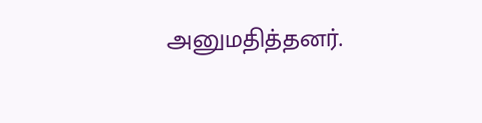அனுமதித்தனர்.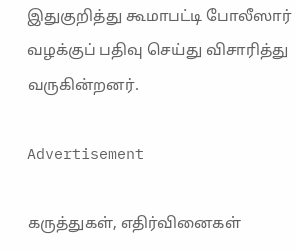இதுகுறித்து கூமாபட்டி போலீஸார் வழக்குப் பதிவு செய்து விசாரித்து வருகின்றனர்.

Advertisement

கருத்துகள், எதிர்வினைகள்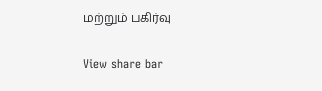மற்றும் பகிர்வு

View share bar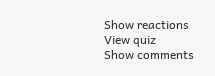Show reactions
View quiz
Show comments